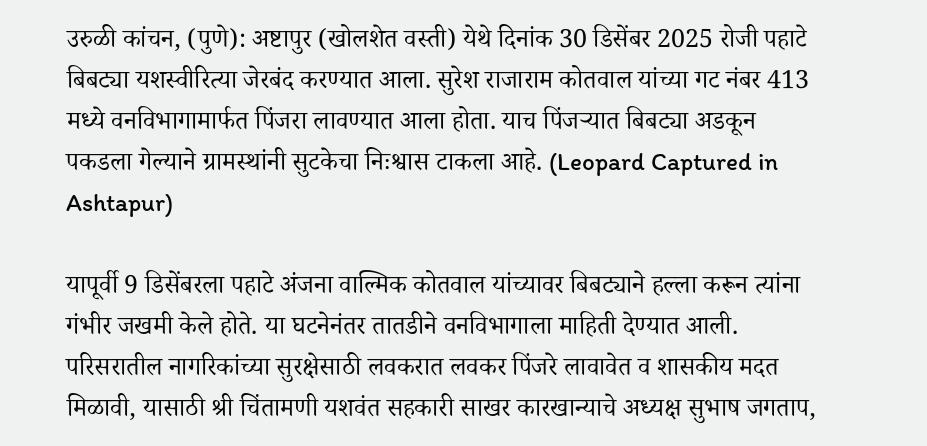उरुळी कांचन, (पुणे): अष्टापुर (खोलशेत वस्ती) येथे दिनांक 30 डिसेंबर 2025 रोजी पहाटे बिबट्या यशस्वीरित्या जेरबंद करण्यात आला. सुरेश राजाराम कोतवाल यांच्या गट नंबर 413 मध्ये वनविभागामार्फत पिंजरा लावण्यात आला होता. याच पिंजऱ्यात बिबट्या अडकून पकडला गेल्याने ग्रामस्थांनी सुटकेचा निःश्वास टाकला आहे. (Leopard Captured in Ashtapur)

यापूर्वी 9 डिसेंबरला पहाटे अंजना वाल्मिक कोतवाल यांच्यावर बिबट्याने हल्ला करून त्यांना गंभीर जखमी केले होते. या घटनेनंतर तातडीने वनविभागाला माहिती देण्यात आली. परिसरातील नागरिकांच्या सुरक्षेसाठी लवकरात लवकर पिंजरे लावावेत व शासकीय मदत मिळावी, यासाठी श्री चिंतामणी यशवंत सहकारी साखर कारखान्याचे अध्यक्ष सुभाष जगताप,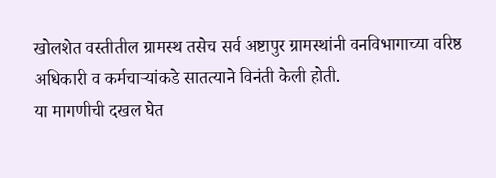खोलशेत वस्तीतील ग्रामस्थ तसेच सर्व अष्टापुर ग्रामस्थांनी वनविभागाच्या वरिष्ठ अधिकारी व कर्मचाऱ्यांकडे सातत्याने विनंती केली होती.
या मागणीची दखल घेत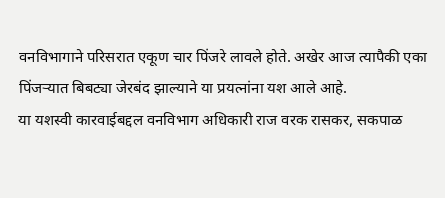वनविभागाने परिसरात एकूण चार पिंजरे लावले होते. अखेर आज त्यापैकी एका पिंजऱ्यात बिबट्या जेरबंद झाल्याने या प्रयत्नांना यश आले आहे.
या यशस्वी कारवाईबद्दल वनविभाग अधिकारी राज वरक रासकर, सकपाळ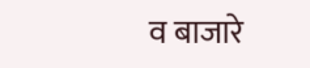व बाजारे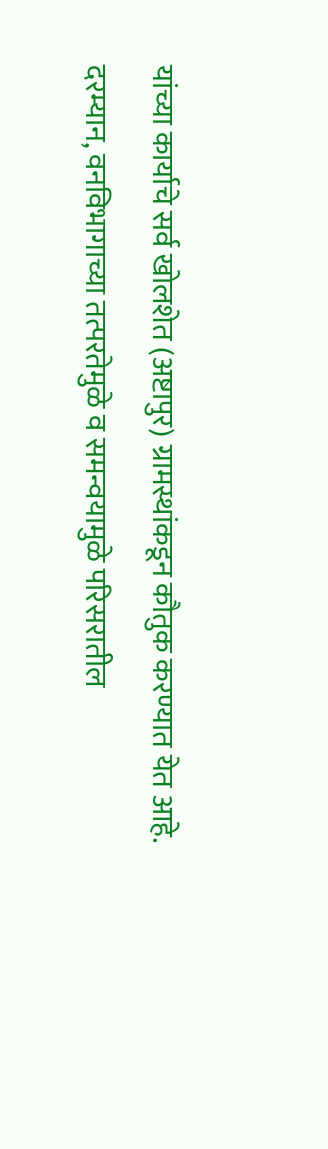यांच्या कार्याचे सर्व खोलशेत (अष्टापुर) ग्रामस्थांकडून कौतुक करण्यात येत आहे.
दरम्यान, वनविभागाच्या तत्परतेमुळे व समन्वयामुळे परिसरातील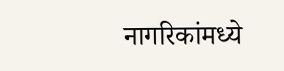नागरिकांमध्ये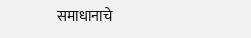समाधानाचे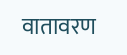वातावरण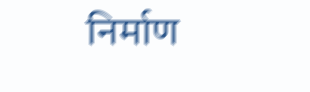निर्माण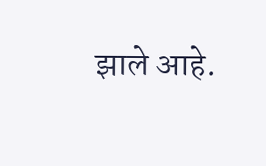झाले आहे.